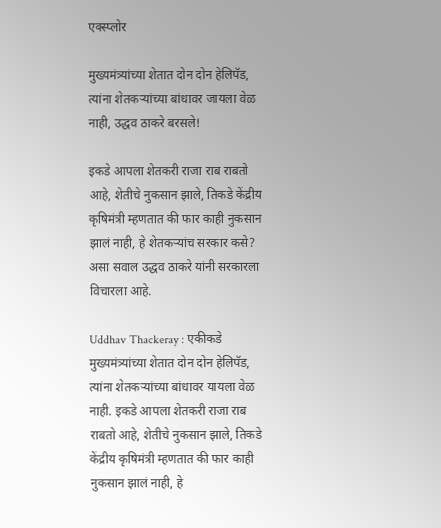एक्स्प्लोर

मुख्यमंत्र्यांच्या शेतात दोन दोन हेलिपॅड, त्यांना शेतकऱ्यांच्या बांधावर जायला वेळ नाही, उद्धव ठाकरे बरसले!

इकडे आपला शेतकरी राजा राब राबतो आहे, शेतीचे नुकसान झाले, तिकडे केंद्रीय कृषिमंत्री म्हणतात की फार काही नुकसान झालं नाही, हे शेतकऱ्यांच सरकार कसे? असा सवाल उद्धव ठाकरे यांनी सरकारला विचारला आहे.

Uddhav Thackeray : एकीकडे मुख्यमंत्र्यांच्या शेतात दोन दोन हेलिपॅड, त्यांना शेतकऱ्यांच्या बांधावर यायला वेळ नाही. इकडे आपला शेतकरी राजा राब राबतो आहे, शेतीचे नुकसान झाले, तिकडे केंद्रीय कृषिमंत्री म्हणतात की फार काही नुकसान झालं नाही, हे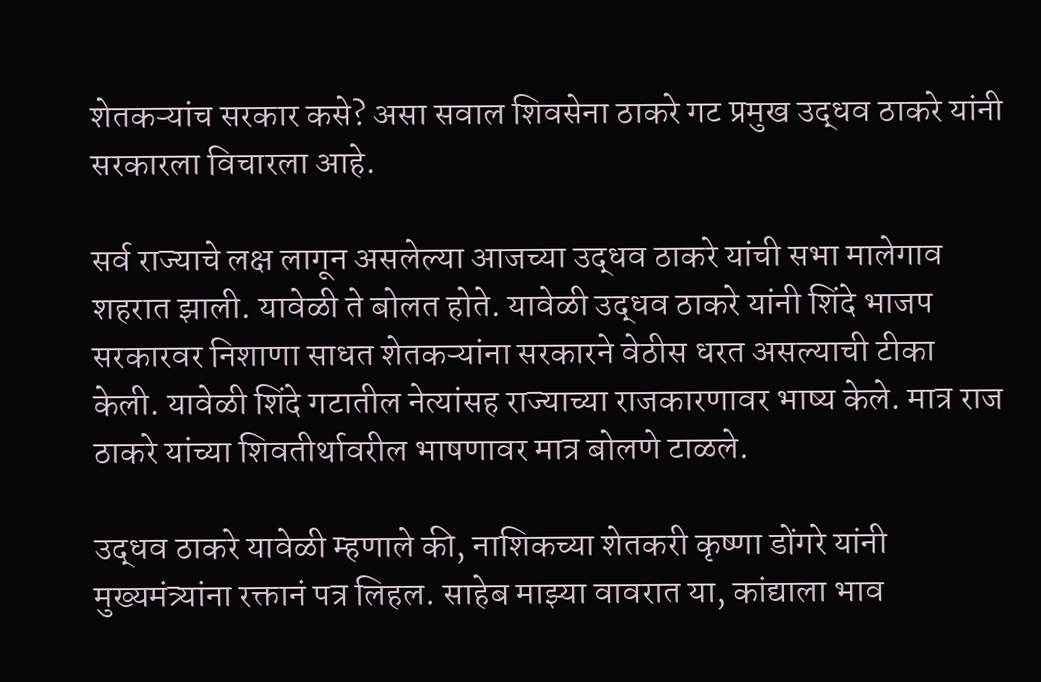शेतकऱ्यांच सरकार कसे? असा सवाल शिवसेना ठाकरे गट प्रमुख उद्धव ठाकरे यांनी सरकारला विचारला आहे.

सर्व राज्याचे लक्ष लागून असलेल्या आजच्या उद्धव ठाकरे यांची सभा मालेगाव शहरात झाली. यावेळी ते बोलत होते. यावेळी उद्धव ठाकरे यांनी शिंदे भाजप सरकारवर निशाणा साधत शेतकऱ्यांना सरकारने वेठीस धरत असल्याची टीका केली. यावेळी शिंदे गटातील नेत्यांसह राज्याच्या राजकारणावर भाष्य केले. मात्र राज ठाकरे यांच्या शिवतीर्थावरील भाषणावर मात्र बोलणे टाळले.

उद्धव ठाकरे यावेळी म्हणाले की, नाशिकच्या शेतकरी कृष्णा डोंगरे यांनी मुख्यमंत्र्यांना रक्तानं पत्र लिहल. साहेब माझ्या वावरात या, कांद्याला भाव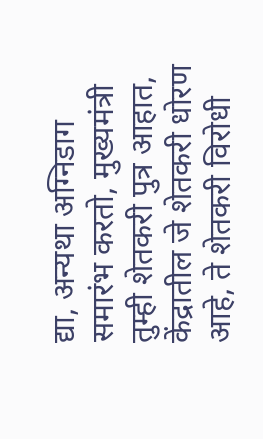द्या, अन्यथा अग्निडाग समारंभ करतो, मुख्यमंत्री तुम्ही शेतकरी पुत्र आहात, केंद्रातील जे शेतकरी धोरण आहे, ते शेतकरी विरोधी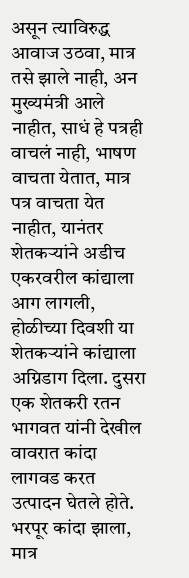असून त्याविरुद्ध आवाज उठवा, मात्र तसे झाले नाही, अन मुख्यमंत्री आले नाहीत, साधं हे पत्रही वाचलं नाही, भाषण वाचता येतात, मात्र पत्र वाचता येत नाहीत, यानंतर शेतकऱ्यांने अडीच एकरवरील कांद्याला आग लागली, होळीच्या दिवशी या शेतकऱ्यांने कांद्याला अग्निडाग दिला. दुसरा एक शेतकरी रतन भागवत यांनी देखील वावरात कांदा लागवड करत उत्पादन घेतले होते. भरपूर कांदा झाला, मात्र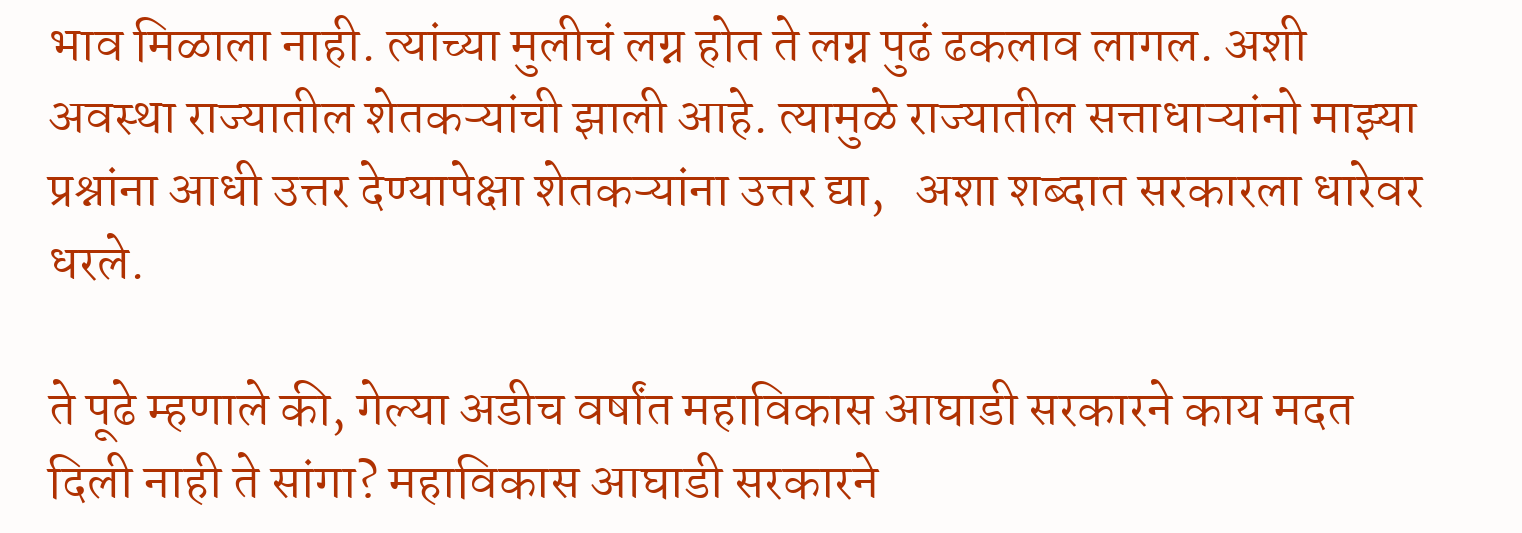भाव मिळाला नाही. त्यांच्या मुलीचं लग्न होत ते लग्न पुढं ढकलाव लागल. अशी अवस्था राज्यातील शेतकऱ्यांची झाली आहे. त्यामुळे राज्यातील सत्ताधाऱ्यांनो माझ्या प्रश्नांना आधी उत्तर देण्यापेक्षा शेतकऱ्यांना उत्तर द्या,   अशा शब्दात सरकारला धारेवर धरले.

ते पूढे म्हणाले की, गेल्या अडीच वर्षांत महाविकास आघाडी सरकारने काय मदत दिली नाही ते सांगा? महाविकास आघाडी सरकारने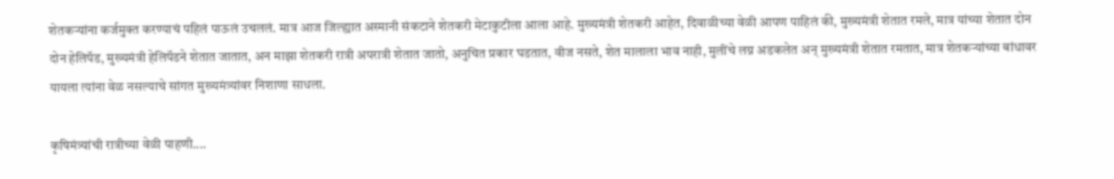शेतकऱ्यांना कर्जमुक्त करण्याचं पहिलं पाऊलं उचललं. मात्र आज जिल्ह्यात अस्मानी संकटाने शेतकरी मेटाकुटीला आला आहे. मुख्यमंत्री शेतकरी आहेत, दिवाळीच्या वेळी आपण पाहिलं की, मुख्यमंत्री शेतात रमले, मात्र यांच्या शेतात दोन दोन हेलिपॅड, मुख्यमंत्री हेलिपॅडने शेतात जातात, अन माझा शेतकरी रात्री अपरात्री शेतात जातो, अनुचित प्रकार घडतात, वीज नसते, शेत मालाला भाव नाही, मुलींचे लग्न अडकलेत अन् मुख्यमंत्री शेतात रमतात, मात्र शेतकऱ्यांच्या बांधावर यायला त्यांना वेळ नसल्याचे सांगत मुख्यमंत्र्यांवर निशाणा साधला.

कृषिमंत्र्यांची रात्रीच्या वेळी पाहणी....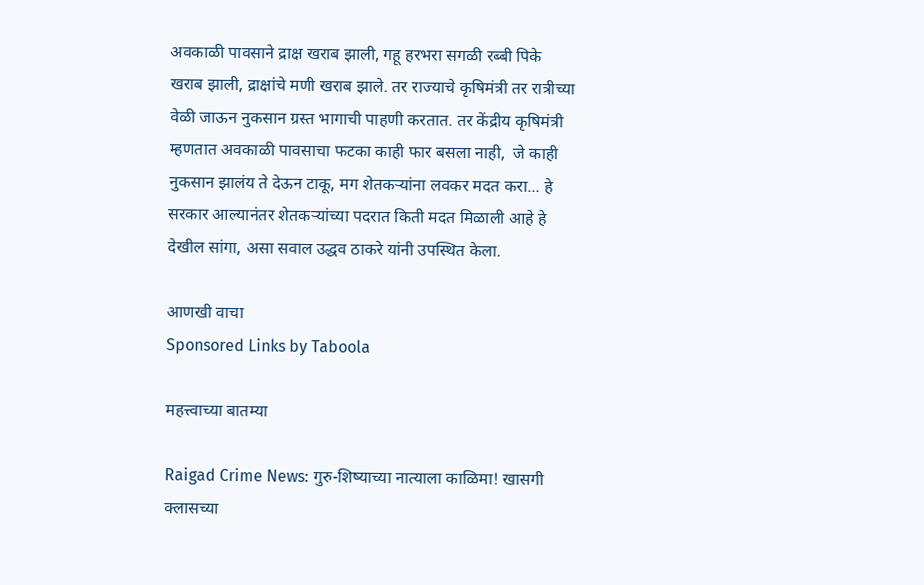अवकाळी पावसाने द्राक्ष खराब झाली, गहू हरभरा सगळी रब्बी पिके खराब झाली, द्राक्षांचे मणी खराब झाले. तर राज्याचे कृषिमंत्री तर रात्रीच्या वेळी जाऊन नुकसान ग्रस्त भागाची पाहणी करतात. तर केंद्रीय कृषिमंत्री म्हणतात अवकाळी पावसाचा फटका काही फार बसला नाही,  जे काही नुकसान झालंय ते देऊन टाकू, मग शेतकऱ्यांना लवकर मदत करा... हे सरकार आल्यानंतर शेतकऱ्यांच्या पदरात किती मदत मिळाली आहे हे देखील सांगा, असा सवाल उद्धव ठाकरे यांनी उपस्थित केला.

आणखी वाचा
Sponsored Links by Taboola

महत्त्वाच्या बातम्या

Raigad Crime News: गुरु-शिष्याच्या नात्याला काळिमा! खासगी क्लासच्या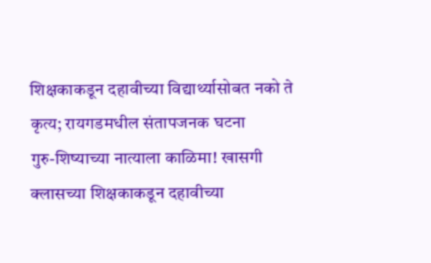शिक्षकाकडून दहावीच्या विद्यार्थ्यासोबत नको ते कृत्य; रायगडमधील संतापजनक घटना
गुरु-शिष्याच्या नात्याला काळिमा! खासगी क्लासच्या शिक्षकाकडून दहावीच्या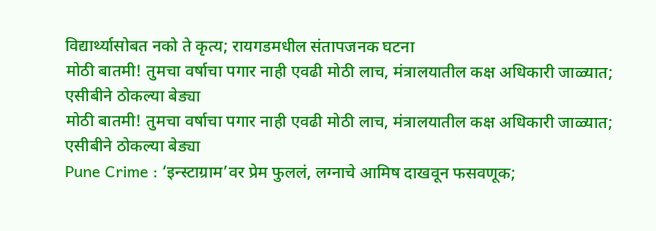विद्यार्थ्यासोबत नको ते कृत्य; रायगडमधील संतापजनक घटना
मोठी बातमी! तुमचा वर्षाचा पगार नाही एवढी मोठी लाच, मंत्रालयातील कक्ष अधिकारी जाळ्यात; एसीबीने ठोकल्या बेड्या
मोठी बातमी! तुमचा वर्षाचा पगार नाही एवढी मोठी लाच, मंत्रालयातील कक्ष अधिकारी जाळ्यात; एसीबीने ठोकल्या बेड्या
Pune Crime : ‘इन्स्टाग्राम’वर प्रेम फुललं, लग्नाचे आमिष दाखवून फसवणूक;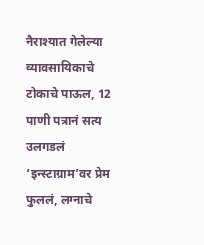नैराश्यात गेलेल्या व्यावसायिकाचे टोकाचे पाऊल, 12 पाणी पत्रानं सत्य उलगडलं
‘इन्स्टाग्राम’वर प्रेम फुललं, लग्नाचे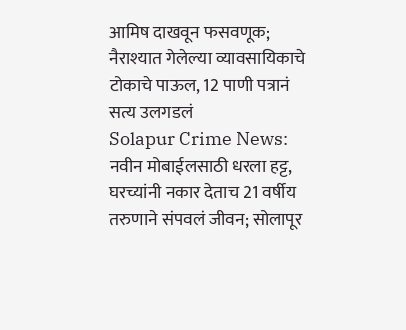आमिष दाखवून फसवणूक; नैराश्यात गेलेल्या व्यावसायिकाचे टोकाचे पाऊल, 12 पाणी पत्रानं सत्य उलगडलं
Solapur Crime News: नवीन मोबाईलसाठी धरला हट्ट, घरच्यांनी नकार देताच 21 वर्षीय तरुणाने संपवलं जीवन; सोलापूर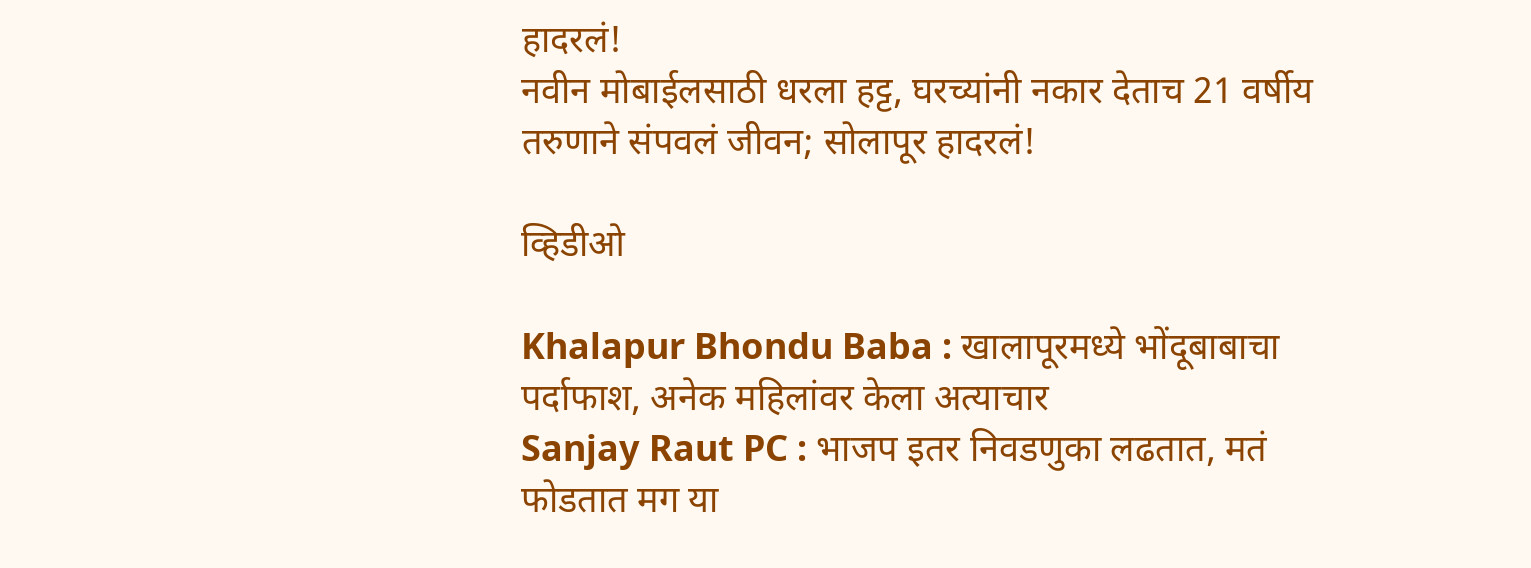हादरलं!
नवीन मोबाईलसाठी धरला हट्ट, घरच्यांनी नकार देताच 21 वर्षीय तरुणाने संपवलं जीवन; सोलापूर हादरलं!

व्हिडीओ

Khalapur Bhondu Baba : खालापूरमध्ये भोंदूबाबाचा पर्दाफाश, अनेक महिलांवर केला अत्याचार
Sanjay Raut PC : भाजप इतर निवडणुका लढतात, मतं फोडतात मग या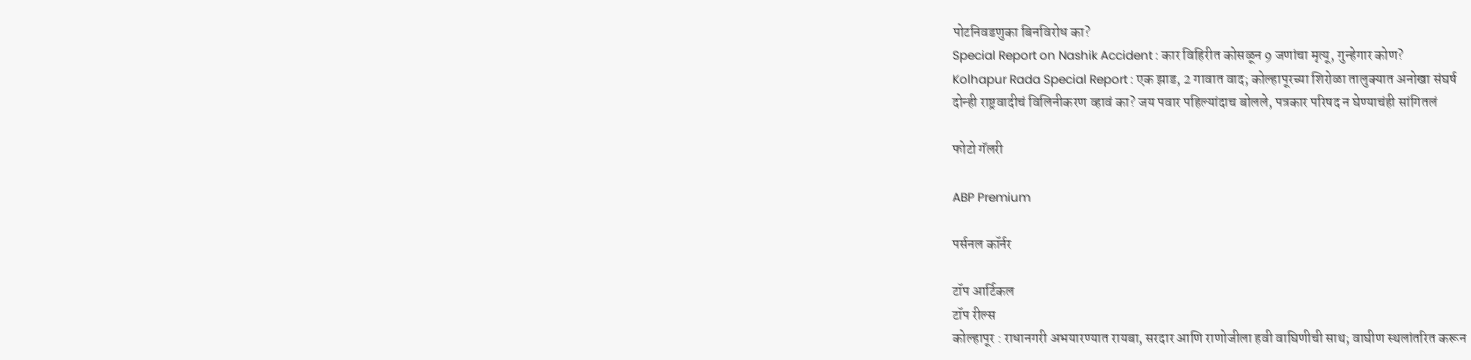पोटनिवडणुका बिनविरोध का?
Special Report on Nashik Accident : कार विहिरीत कोसळून 9 जणांचा मृत्यू, गुन्हेगार कोण?
Kolhapur Rada Special Report : एक झाड, 2 गावात वाद; कोल्हापूरच्या शिरोळा तालुक्यात अनोखा संघर्ष
दोन्ही राष्ट्रवादीचं विलिनीकरण व्हावं का? जय पवार पहिल्यांदाच बोलले, पत्रकार परिषद न घेण्याचंही सांगितलं

फोटो गॅलरी

ABP Premium

पर्सनल कॉर्नर

टॉप आर्टिकल
टॉप रील्स
कोल्हापूर : राधानगरी अभयारण्यात रायबा, सरदार आणि राणोजीला हवी वाघिणीची साथ; वाघीण स्थलांतरित करून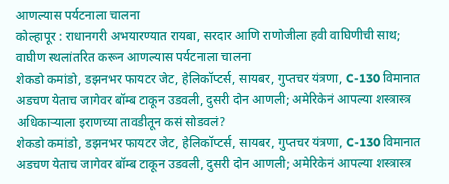आणल्यास पर्यटनाला चालना
कोल्हापूर : राधानगरी अभयारण्यात रायबा, सरदार आणि राणोजीला हवी वाघिणीची साथ; वाघीण स्थलांतरित करून आणल्यास पर्यटनाला चालना
शेकडो कमांडो, डझनभर फायटर जेट, हेलिकॉप्टर्स, सायबर, गुप्तचर यंत्रणा, C-130 विमानात अडचण येताच जागेवर बॉम्ब टाकून उडवली, दुसरी दोन आणली; अमेरिकेनं आपल्या शस्त्रास्त्र अधिकाऱ्याला इराणच्या तावडीतून कसं सोडवलं?
शेकडो कमांडो, डझनभर फायटर जेट, हेलिकॉप्टर्स, सायबर, गुप्तचर यंत्रणा, C-130 विमानात अडचण येताच जागेवर बॉम्ब टाकून उडवली, दुसरी दोन आणली; अमेरिकेनं आपल्या शस्त्रास्त्र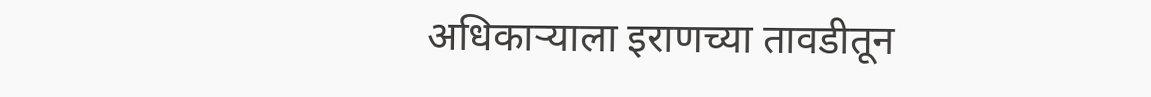अधिकाऱ्याला इराणच्या तावडीतून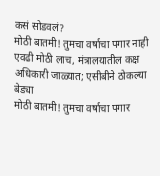कसं सोडवलं?
मोठी बातमी! तुमचा वर्षाचा पगार नाही एवढी मोठी लाच, मंत्रालयातील कक्ष अधिकारी जाळ्यात; एसीबीने ठोकल्या बेड्या
मोठी बातमी! तुमचा वर्षाचा पगार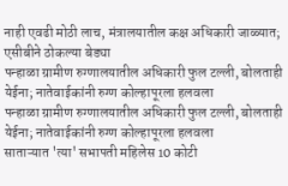नाही एवढी मोठी लाच, मंत्रालयातील कक्ष अधिकारी जाळ्यात; एसीबीने ठोकल्या बेड्या
पन्हाळा ग्रामीण रुग्णालयातील अधिकारी फुल टल्ली, बोलताही येईना; नातेवाईकांनी रुग्ण कोल्हापूरला हलवला
पन्हाळा ग्रामीण रुग्णालयातील अधिकारी फुल टल्ली, बोलताही येईना; नातेवाईकांनी रुग्ण कोल्हापूरला हलवला
साताऱ्यात 'त्या' सभापती महिलेस 10 कोटी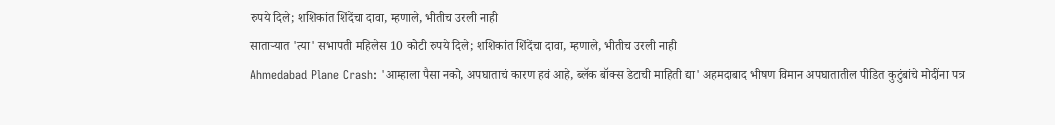रुपये दिले; शशिकांत शिंदेंचा दावा, म्हणाले, भीतीच उरली नाही
साताऱ्यात 'त्या' सभापती महिलेस 10 कोटी रुपये दिले; शशिकांत शिंदेंचा दावा, म्हणाले, भीतीच उरली नाही
Ahmedabad Plane Crash: 'आम्हाला पैसा नको, अपघाताचं कारण हवं आहे, ब्लॅक बॉक्स डेटाची माहिती द्या' अहमदाबाद भीषण विमान अपघातातील पीडित कुटुंबांचे मोदींना पत्र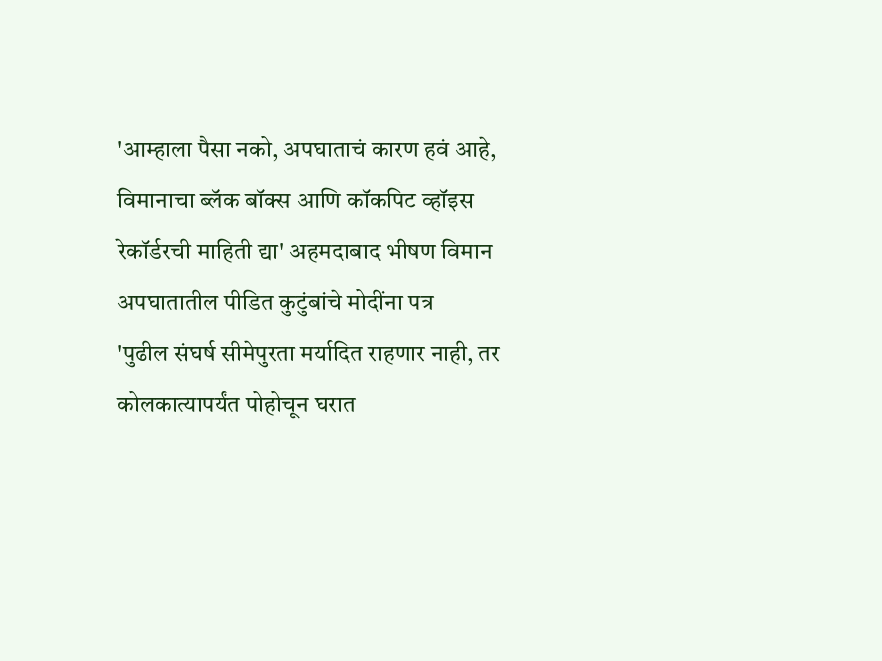'आम्हाला पैसा नको, अपघाताचं कारण हवं आहे, विमानाचा ब्लॅक बॉक्स आणि कॉकपिट व्हॉइस रेकॉर्डरची माहिती द्या' अहमदाबाद भीषण विमान अपघातातील पीडित कुटुंबांचे मोदींना पत्र
'पुढील संघर्ष सीमेपुरता मर्यादित राहणार नाही, तर कोलकात्यापर्यंत पोहोचून घरात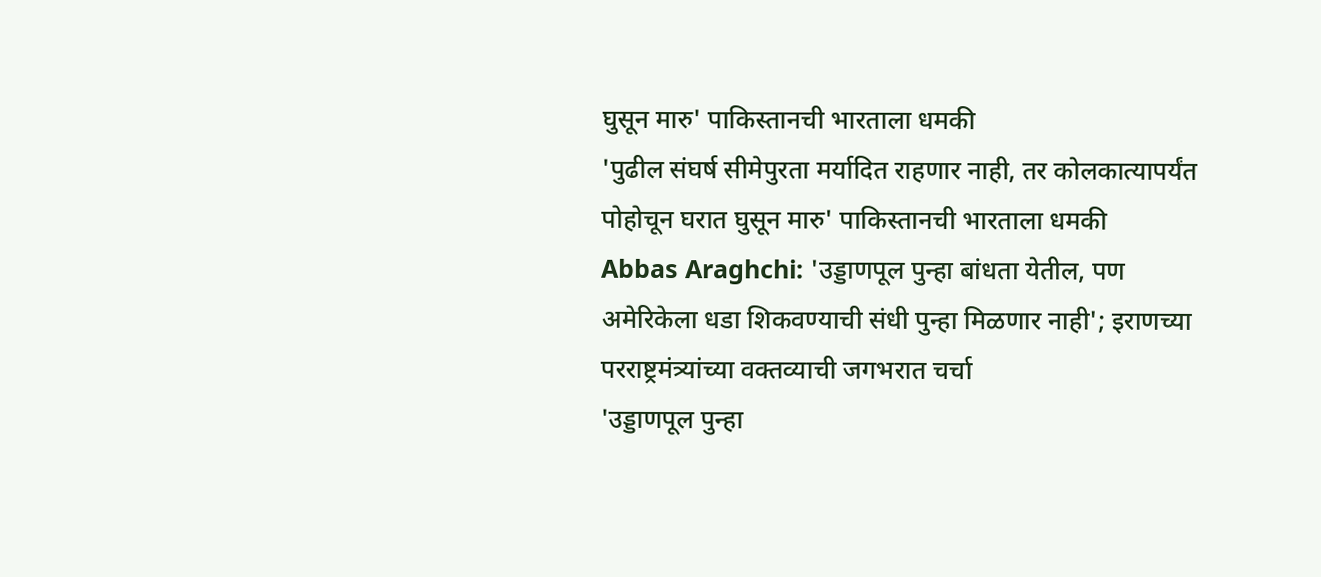घुसून मारु' पाकिस्तानची भारताला धमकी
'पुढील संघर्ष सीमेपुरता मर्यादित राहणार नाही, तर कोलकात्यापर्यंत पोहोचून घरात घुसून मारु' पाकिस्तानची भारताला धमकी
Abbas Araghchi: 'उड्डाणपूल पुन्हा बांधता येतील, पण अमेरिकेला धडा शिकवण्याची संधी पुन्हा मिळणार नाही'; इराणच्या परराष्ट्रमंत्र्यांच्या वक्तव्याची जगभरात चर्चा
'उड्डाणपूल पुन्हा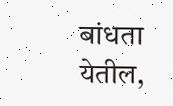बांधता येतील,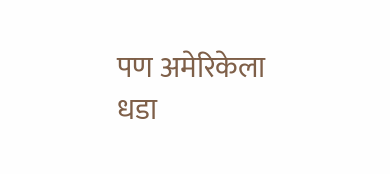पण अमेरिकेला धडा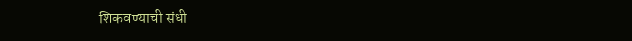शिकवण्याची संधी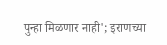पुन्हा मिळणार नाही'; इराणच्या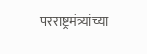परराष्ट्रमंत्र्यांच्या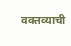वक्तव्याची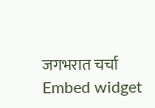जगभरात चर्चा
Embed widget